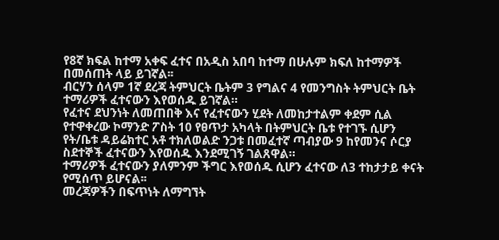የ8ኛ ክፍል ከተማ አቀፍ ፈተና በአዲስ አበባ ከተማ በሁሉም ክፍለ ከተማዎች በመሰጠት ላይ ይገኛል፡፡
ብርሃን ሰላም 1ኛ ደረጃ ትምህርት ቤትም 3 የግልና 4 የመንግስት ትምህርት ቤት ተማሪዎች ፈተናውን እየወሰዱ ይገኛል።
የፈተና ደህንነት ለመጠበቅ እና የፈተናውን ሂደት ለመከታተልም ቀደም ሲል የተዋቀረው ኮማንድ ፖስት 10 የፀጥታ አካላት በትምህርት ቤቱ የተገኙ ሲሆን የት/ቤቱ ዳይሬክተር አቶ ተክለወልድ ንጋቱ በመፈተኛ ጣብያው 9 ከየመንና ሶርያ ስደተኞች ፈተናውን እየወሰዱ እንደሚገኝ ገልጸዋል።
ተማሪዎች ፈተናውን ያለምንም ችግር እየወሰዱ ሲሆን ፈተናው ለ3 ተከታታይ ቀናት የሚሰጥ ይሆናል፡፡
መረጃዎችን በፍጥነት ለማግኘት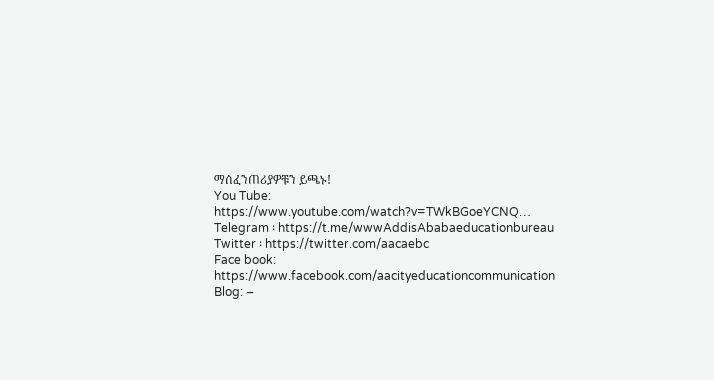ማሰፈንጠሪያዎቹን ይጫኑ!
You Tube: https://www.youtube.com/watch?v=TWkBGoeYCNQ…
Telegram ፡ https://t.me/wwwAddisAbabaeducationbureau
Twitter ፡ https://twitter.com/aacaebc
Face book: https://www.facebook.com/aacityeducationcommunication
Blog: –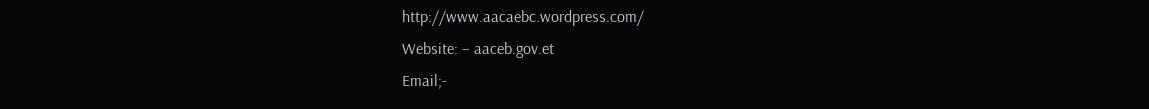http://www.aacaebc.wordpress.com/
Website: – aaceb.gov.et
Email;-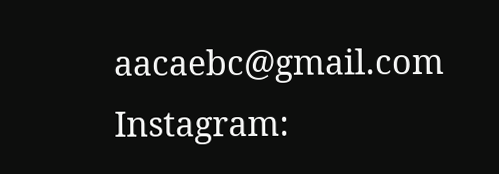aacaebc@gmail.com
Instagram: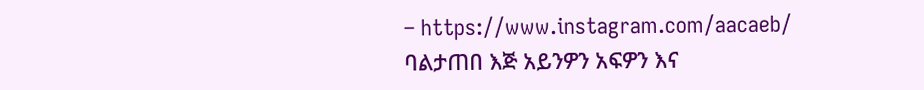– https://www.instagram.com/aacaeb/
ባልታጠበ እጅ አይንዎን አፍዎን እና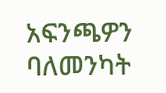አፍንጫዎን ባለመንካት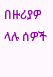በዙሪያዎ ላሉ ሰዎች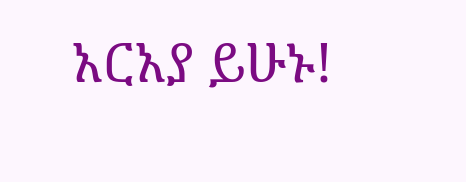አርአያ ይሁኑ!